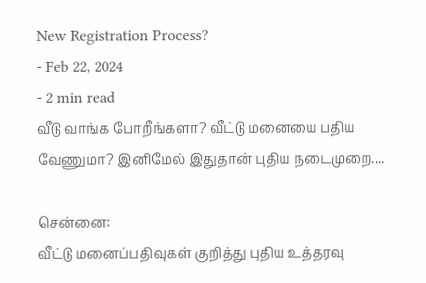New Registration Process?
- Feb 22, 2024
- 2 min read
வீடு வாங்க போறீங்களா? வீட்டு மனையை பதிய வேணுமா? இனிமேல் இதுதான் புதிய நடைமுறை....

சென்னை:
வீட்டு மனைப்பதிவுகள் குறித்து புதிய உத்தரவு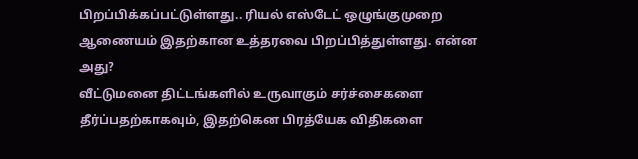பிறப்பிக்கப்பட்டுள்ளது.. ரியல் எஸ்டேட் ஒழுங்குமுறை ஆணையம் இதற்கான உத்தரவை பிறப்பித்துள்ளது. என்ன அது?
வீட்டுமனை திட்டங்களில் உருவாகும் சர்ச்சைகளை தீர்ப்பதற்காகவும், இதற்கென பிரத்யேக விதிகளை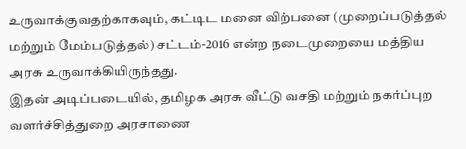உருவாக்குவதற்காகவும், கட்டிட மனை விற்பனை (முறைப்படுத்தல் மற்றும் மேம்படுத்தல்) சட்டம்-2016 என்ற நடைமுறையை மத்திய அரசு உருவாக்கியிருந்தது.
இதன் அடிப்படையில், தமிழக அரசு வீட்டு வசதி மற்றும் நகர்ப்புற வளர்ச்சித்துறை அரசாணை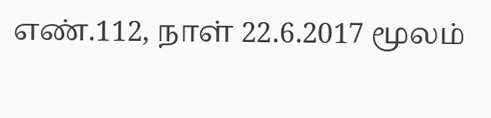எண்.112, நாள் 22.6.2017 மூலம்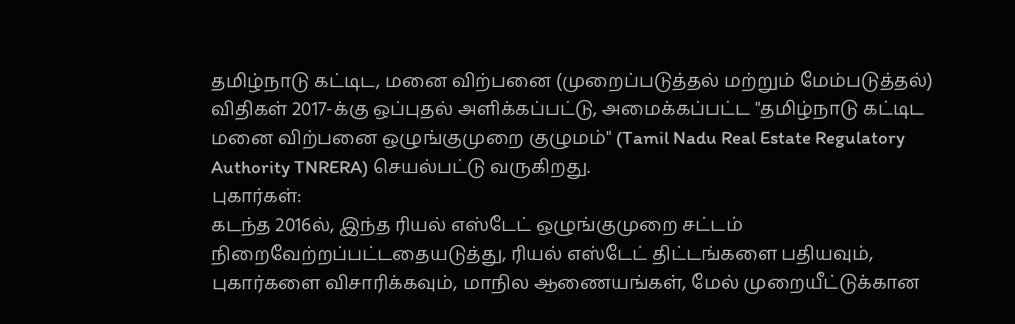தமிழ்நாடு கட்டிட, மனை விற்பனை (முறைப்படுத்தல் மற்றும் மேம்படுத்தல்) விதிகள் 2017-க்கு ஒப்புதல் அளிக்கப்பட்டு, அமைக்கப்பட்ட "தமிழ்நாடு கட்டிட மனை விற்பனை ஒழுங்குமுறை குழுமம்" (Tamil Nadu Real Estate Regulatory Authority TNRERA) செயல்பட்டு வருகிறது.
புகார்கள்:
கடந்த 2016ல், இந்த ரியல் எஸ்டேட் ஒழுங்குமுறை சட்டம் நிறைவேற்றப்பட்டதையடுத்து, ரியல் எஸ்டேட் திட்டங்களை பதியவும், புகார்களை விசாரிக்கவும், மாநில ஆணையங்கள், மேல் முறையீட்டுக்கான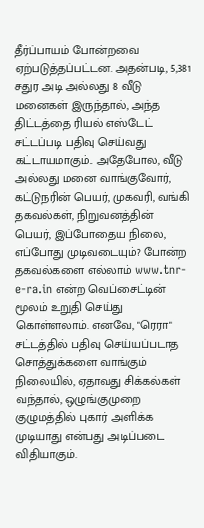தீர்ப்பாயம் போன்றவை ஏற்படுத்தப்பட்டன. அதன்படி, 5,381 சதுர அடி அல்லது 8 வீடு மனைகள் இருந்தால், அந்த திட்டத்தை ரியல் எஸ்டேட் சட்டப்படி பதிவு செய்வது கட்டாயமாகும்.. அதேபோல, வீடு அல்லது மனை வாங்குவோர், கட்டுநரின் பெயர், முகவரி, வங்கி தகவல்கள், நிறுவனத்தின் பெயர், இப்போதைய நிலை, எப்போது முடிவடையும்? போன்ற தகவல்களை எல்லாம் www.tnr-e-ra.in என்ற வெப்சைட்டின் மூலம் உறுதி செய்து கொள்ளலாம். எனவே, "ரெரா" சட்டத்தில் பதிவு செய்யப்படாத சொத்துக்களை வாங்கும் நிலையில், ஏதாவது சிக்கல்கள் வந்தால், ஒழுங்குமுறை குழுமத்தில் புகார் அளிக்க முடியாது என்பது அடிப்படை விதியாகும்.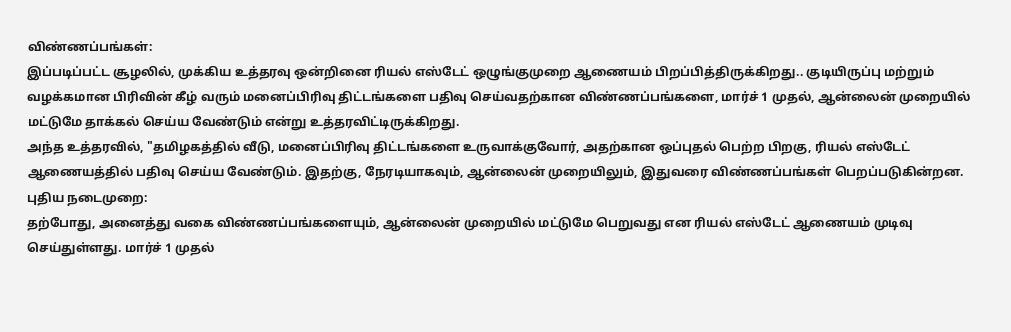விண்ணப்பங்கள்:
இப்படிப்பட்ட சூழலில், முக்கிய உத்தரவு ஒன்றினை ரியல் எஸ்டேட் ஒழுங்குமுறை ஆணையம் பிறப்பித்திருக்கிறது.. குடியிருப்பு மற்றும் வழக்கமான பிரிவின் கீழ் வரும் மனைப்பிரிவு திட்டங்களை பதிவு செய்வதற்கான விண்ணப்பங்களை, மார்ச் 1 முதல், ஆன்லைன் முறையில் மட்டுமே தாக்கல் செய்ய வேண்டும் என்று உத்தரவிட்டிருக்கிறது.
அந்த உத்தரவில், "தமிழகத்தில் வீடு, மனைப்பிரிவு திட்டங்களை உருவாக்குவோர், அதற்கான ஒப்புதல் பெற்ற பிறகு, ரியல் எஸ்டேட் ஆணையத்தில் பதிவு செய்ய வேண்டும். இதற்கு, நேரடியாகவும், ஆன்லைன் முறையிலும், இதுவரை விண்ணப்பங்கள் பெறப்படுகின்றன.
புதிய நடைமுறை:
தற்போது, அனைத்து வகை விண்ணப்பங்களையும், ஆன்லைன் முறையில் மட்டுமே பெறுவது என ரியல் எஸ்டேட் ஆணையம் முடிவு செய்துள்ளது. மார்ச் 1 முதல்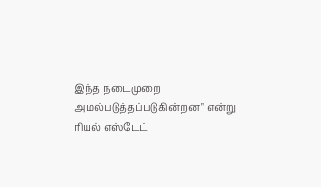இந்த நடைமுறை அமல்படுத்தப்படுகின்றன" என்று ரியல் எஸ்டேட்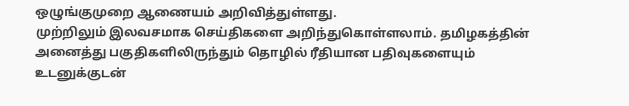ஒழுங்குமுறை ஆணையம் அறிவித்துள்ளது.
முற்றிலும் இலவசமாக செய்திகளை அறிந்துகொள்ளலாம். தமிழகத்தின் அனைத்து பகுதிகளிலிருந்தும் தொழில் ரீதியான பதிவுகளையும் உடனுக்குடன்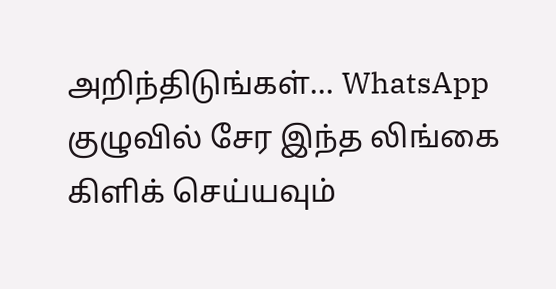அறிந்திடுங்கள்... WhatsApp குழுவில் சேர இந்த லிங்கை கிளிக் செய்யவும்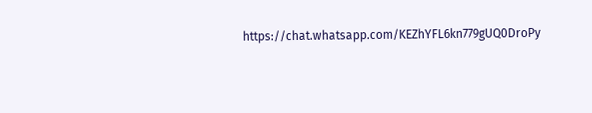https://chat.whatsapp.com/KEZhYFL6kn779gUQ0DroPy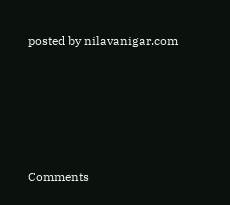posted by nilavanigar.com





Comments